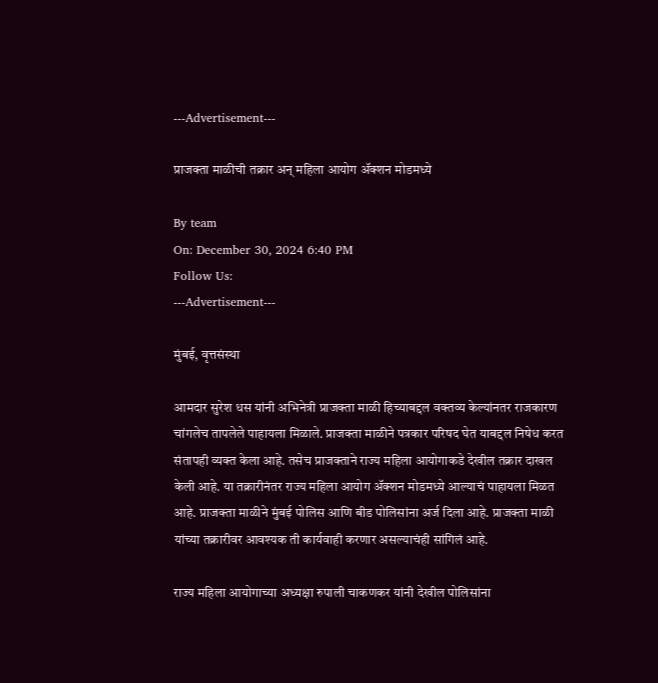---Advertisement---

प्राजक्ता माळीची तक्रार अन् महिला आयोग ॲक्शन मोडमध्ये

By team
On: December 30, 2024 6:40 PM
Follow Us:
---Advertisement---

मुंबई, वृत्तसंस्था

आमदार सुरेश धस यांनी अभिनेत्री प्राजक्ता माळी हिच्याबद्दल वक्तव्य केल्यांनतर राजकारण चांगलेच तापलेले पाहायला मिळाले. प्राजक्ता माळीने पत्रकार परिषद घेत याबद्दल निषेध करत संतापही व्यक्त केला आहे. तसेच प्राजक्ताने राज्य महिला आयोगाकडे देखील तक्रार दाखल केली आहे. या तक्रारीनंतर राज्य महिला आयोग ॲक्शन मोडमध्ये आल्याचं पाहायला मिळत आहे. प्राजक्ता माळीने मुंबई पोलिस आणि बीड पोलिसांना अर्ज दिला आहे. प्राजक्ता माळी यांच्या तक्रारीवर आवश्यक ती कार्यवाही करणार असल्याचंही सांगिलं आहे.

राज्य महिला आयोगाच्या अध्यक्षा रुपाली चाकणकर यांनी देखील पोलिसांना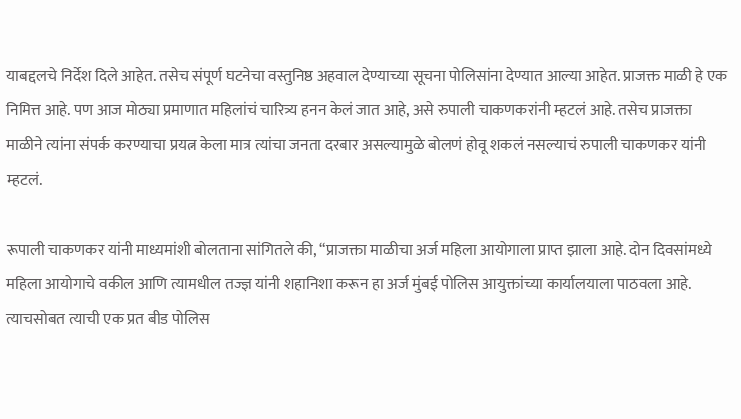याबद्दलचे निर्देश दिले आहेत. तसेच संपूर्ण घटनेचा वस्तुनिष्ठ अहवाल देण्याच्या सूचना पोलिसांना देण्यात आल्या आहेत. प्राजक्त माळी हे एक निमित्त आहे. पण आज मोठ्या प्रमाणात महिलांचं चारित्र्य हनन केलं जात आहे, असे रुपाली चाकणकरांनी म्हटलं आहे. तसेच प्राजक्ता माळीने त्यांना संपर्क करण्याचा प्रयत्न केला मात्र त्यांचा जनता दरबार असल्यामुळे बोलणं होवू शकलं नसल्याचं रुपाली चाकणकर यांनी म्हटलं.

रूपाली चाकणकर यांनी माध्यमांशी बोलताना सांगितले की, “प्राजक्ता माळीचा अर्ज महिला आयोगाला प्राप्त झाला आहे. दोन दिवसांमध्ये महिला आयोगाचे वकील आणि त्यामधील तज्ज्ञ यांनी शहानिशा करून हा अर्ज मुंबई पोलिस आयुक्तांच्या कार्यालयाला पाठवला आहे. त्याचसोबत त्याची एक प्रत बीड पोलिस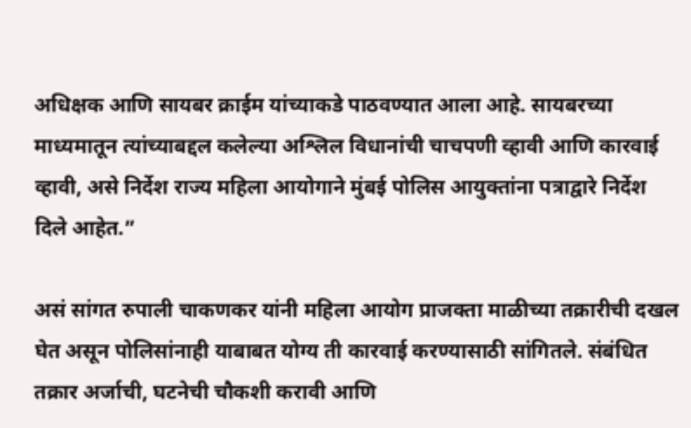अधिक्षक आणि सायबर क्राईम यांच्याकडे पाठवण्यात आला आहे. सायबरच्या माध्यमातून त्यांच्याबद्दल कलेल्या अश्लिल विधानांची चाचपणी व्हावी आणि कारवाई व्हावी, असे निर्देश राज्य महिला आयोगाने मुंबई पोलिस आयुक्तांना पत्राद्वारे निर्देश दिले आहेत.”

असं सांगत रुपाली चाकणकर यांनी महिला आयोग प्राजक्ता माळीच्या तक्रारीची दखल घेत असून पोलिसांनाही याबाबत योग्य ती कारवाई करण्यासाठी सांगितले. संबंधित तक्रार अर्जाची, घटनेची चौकशी करावी आणि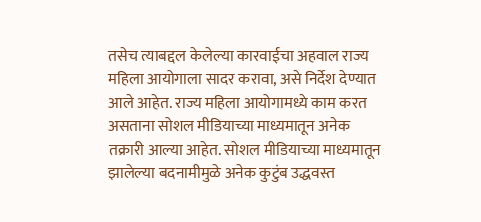तसेच त्याबद्दल केलेल्या कारवाईचा अहवाल राज्य महिला आयोगाला सादर करावा, असे निर्देश देण्यात आले आहेत. राज्य महिला आयोगामध्ये काम करत असताना सोशल मीडियाच्या माध्यमातून अनेक तक्रारी आल्या आहेत. सोशल मीडियाच्या माध्यमातून झालेल्या बदनामीमुळे अनेक कुटुंब उद्धवस्त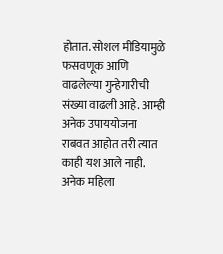होतात. सोशल मीडियामुळे फसवणूक आणि वाढलेल्या गुन्हेगारीची संख्या वाढली आहे. आम्ही अनेक उपाययोजना राबवत आहोत तरी त्यात काही यश आले नाही. अनेक महिला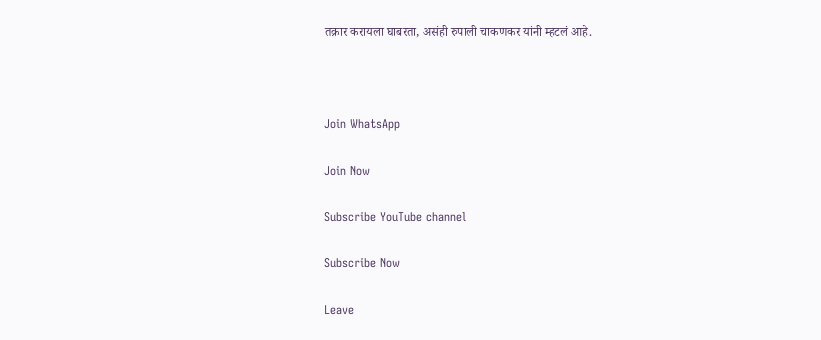तक्रार करायला घाबरता, असंही रुपाली चाकणकर यांनी म्हटलं आहे.



Join WhatsApp

Join Now

Subscribe YouTube channel

Subscribe Now

Leave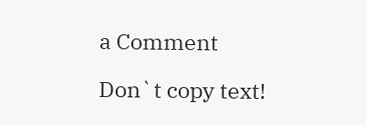a Comment

Don`t copy text!